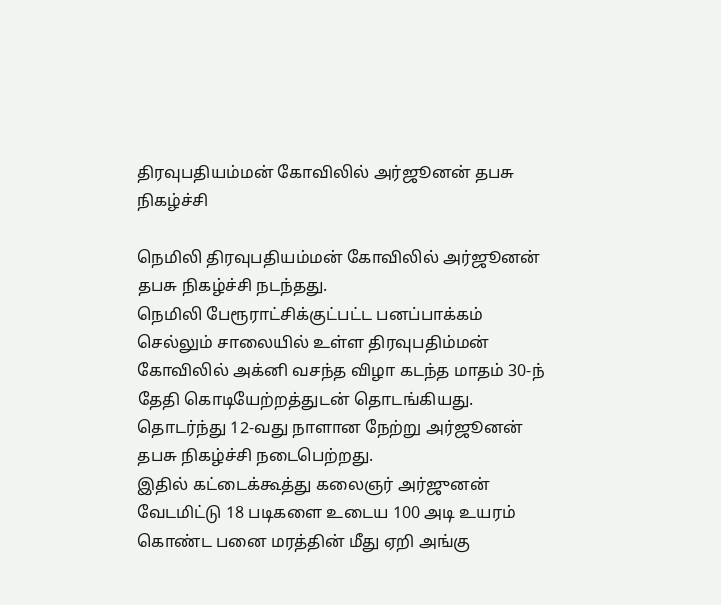திரவுபதியம்மன் கோவிலில் அர்ஜூனன் தபசு நிகழ்ச்சி

நெமிலி திரவுபதியம்மன் கோவிலில் அர்ஜூனன் தபசு நிகழ்ச்சி நடந்தது.
நெமிலி பேரூராட்சிக்குட்பட்ட பனப்பாக்கம் செல்லும் சாலையில் உள்ள திரவுபதிம்மன் கோவிலில் அக்னி வசந்த விழா கடந்த மாதம் 30-ந் தேதி கொடியேற்றத்துடன் தொடங்கியது. தொடர்ந்து 12-வது நாளான நேற்று அர்ஜூனன் தபசு நிகழ்ச்சி நடைபெற்றது.
இதில் கட்டைக்கூத்து கலைஞர் அர்ஜுனன் வேடமிட்டு 18 படிகளை உடைய 100 அடி உயரம் கொண்ட பனை மரத்தின் மீது ஏறி அங்கு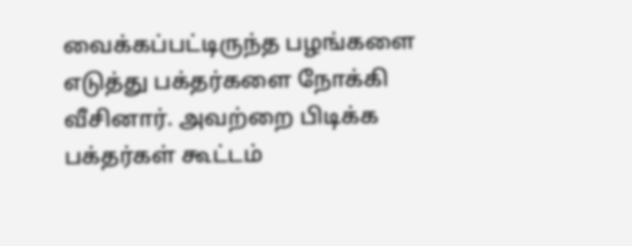வைக்கப்பட்டிருந்த பழங்களை எடுத்து பக்தர்களை நோக்கி வீசினார். அவற்றை பிடிக்க பக்தர்கள் கூட்டம்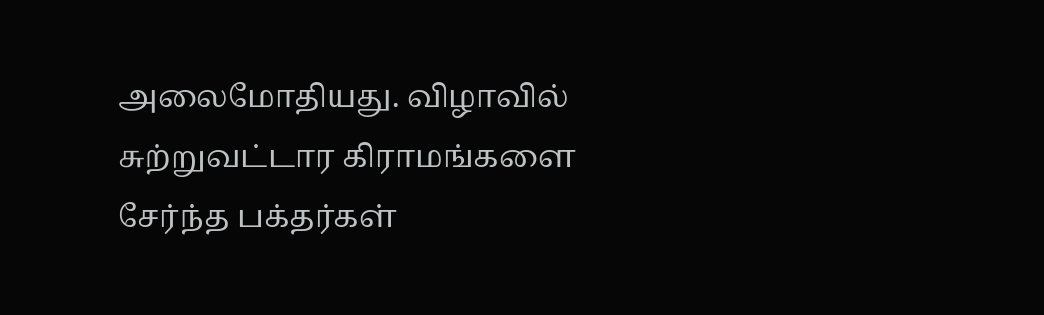அலைமோதியது. விழாவில் சுற்றுவட்டார கிராமங்களை சேர்ந்த பக்தர்கள்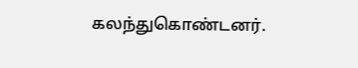கலந்துகொண்டனர்.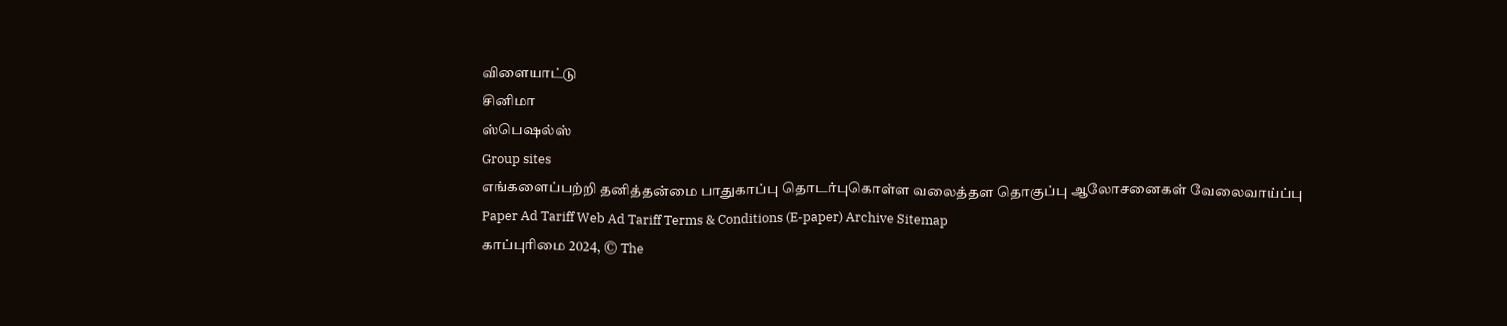விளையாட்டு
சினிமா
ஸ்பெஷல்ஸ்
Group sites
எங்களைப்பற்றி தனித்தன்மை பாதுகாப்பு தொடர்புகொள்ள வலைத்தள தொகுப்பு ஆலோசனைகள் வேலைவாய்ப்பு
Paper Ad Tariff Web Ad Tariff Terms & Conditions (E-paper) Archive Sitemap
காப்புரிமை 2024, © The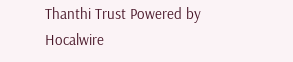Thanthi Trust Powered by Hocalwire